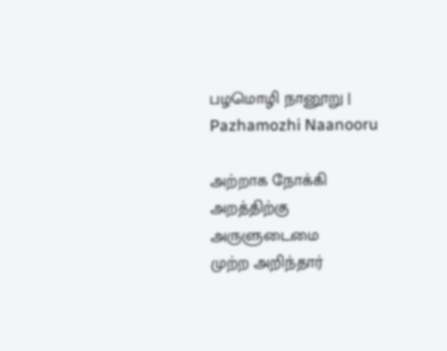பழமொழி நானூறு | Pazhamozhi Naanooru

அற்றாக நோக்கி அறத்திற்கு அருளுடைமை
முற்ற அறிந்தார்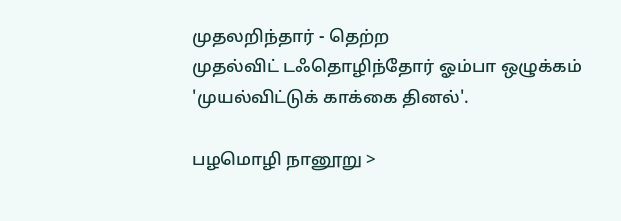முதலறிந்தார் - தெற்ற
முதல்விட் டஃதொழிந்தோர் ஓம்பா ஒழுக்கம்
'முயல்விட்டுக் காக்கை தினல்'.

பழமொழி நானூறு >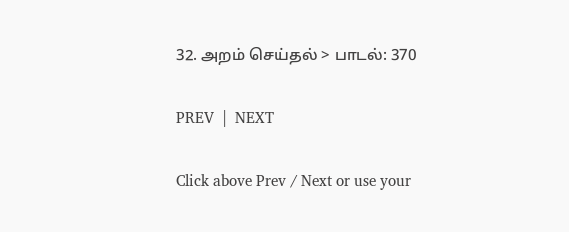32. அறம் செய்தல் > பாடல்: 370

PREV  |  NEXT

Click above Prev / Next or use your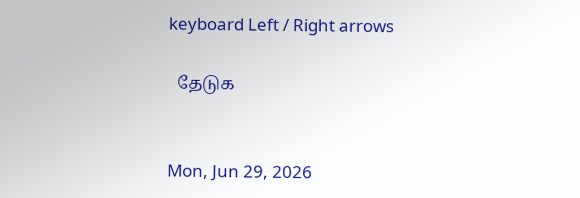keyboard Left / Right arrows

  தேடுக


Mon, Jun 29, 2026